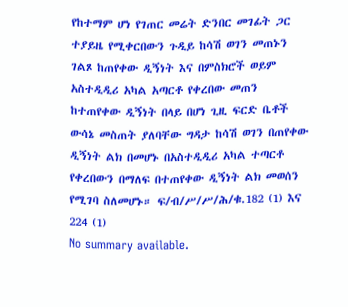የከተማም ሆነ የገጠር መሬት ድንበር መገፊት ጋር ተያይዜ የሚቀርበውን ጉዲይ ከሳሽ ወገን መጠኑን ገልጾ ከጠየቀው ዲኝነት እና በምስክሮች ወይም አስተዲዲሪ አካል አጣርቶ የቀረበው መጠን ከተጠየቀው ዲኝነት በላይ በሆነ ጊዚ ፍርድ ቤቶች ውሳኔ መስጠት ያለባቸው ግዳታ ከሳሽ ወገን በጠየቀው ዲኝነት ልክ በመሆኑ በአስተዲዲሪ አካል ተጣርቶ የቀረበውን በማለፍ በተጠየቀው ዲኝነት ልክ መወሰን የሚገባ ስለመሆኑ። ፍ/ብ/ሥ/ሥ/ሕ/ቁ.182 (1) እና 224 (1)
No summary available.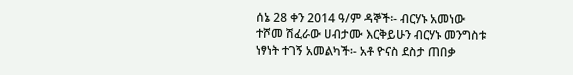ሰኔ 28 ቀን 2014 ዓ/ም ዳኞች፡- ብርሃኑ አመነው ተሾመ ሽፈራው ሀብታሙ እርቅይሁን ብርሃኑ መንግስቱ ነፃነት ተገኝ አመልካች፡- አቶ ዮናስ ደስታ ጠበቃ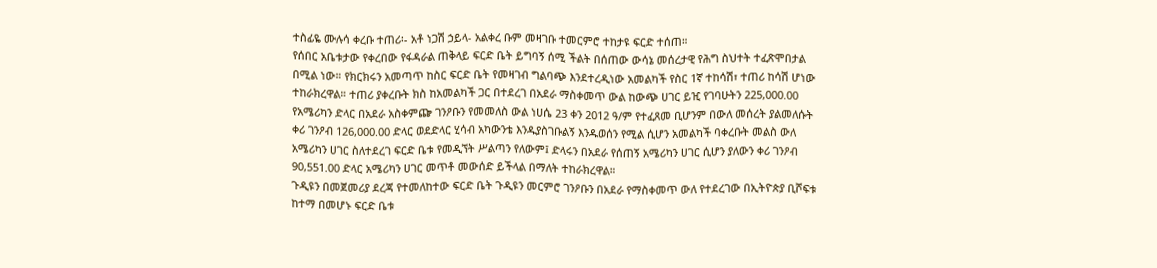ተስፊዬ ሙሉሳ ቀረቡ ተጠሪ፡- አቶ ነጋሽ ኃይላ- አልቀረ ቡም መዛገቡ ተመርምሮ ተከታዩ ፍርድ ተሰጠ።
የሰበር አቤቱታው የቀረበው የፋዳራል ጠቅላይ ፍርድ ቤት ይግባኝ ሰሚ ችልት በሰጠው ውሳኔ መሰረታዊ የሕግ ስህተት ተፈጽሞበታል በሚል ነው። የክርክሩን አመጣጥ ከስር ፍርድ ቤት የመዛገብ ግልባጭ እንደተረዲነው አመልካች የስር 1ኛ ተከሳሽ፣ ተጠሪ ከሳሽ ሆነው ተከራክረዋል። ተጠሪ ያቀረቡት ክስ ከአመልካች ጋር በተደረገ በአደራ ማስቀመጥ ውል ከውጭ ሀገር ይዢ የገባሁትን 225,000.00 የአሜሪካን ድላር በአደራ አስቀምጬ ገንዖቡን የመመለስ ውል ነሀሴ 23 ቀን 2012 ዓ/ም የተፈጸመ ቢሆንም በውለ መሰረት ያልመለሱት ቀሪ ገንዖብ 126,000.00 ድላር ወደድላር ሂሳብ አካውንቴ እንዱያስገቡልኝ እንዱወሰን የሚል ሲሆን አመልካች ባቀረቡት መልስ ውለ አሜሪካን ሀገር ስለተደረገ ፍርድ ቤቱ የመዲኘት ሥልጣን የለውም፤ ድላሩን በአደራ የሰጠኝ አሜሪካን ሀገር ሲሆን ያለውን ቀሪ ገንዖብ 90,551.00 ድላር አሜሪካን ሀገር መጥቶ መውሰድ ይችላል በማለት ተከራክረዋል።
ጉዲዩን በመጀመሪያ ደረጃ የተመለከተው ፍርድ ቤት ጉዲዩን መርምሮ ገንዖቡን በአደራ የማስቀመጥ ውለ የተደረገው በኢትዮጵያ ቢሾፍቱ ከተማ በመሆኑ ፍርድ ቤቱ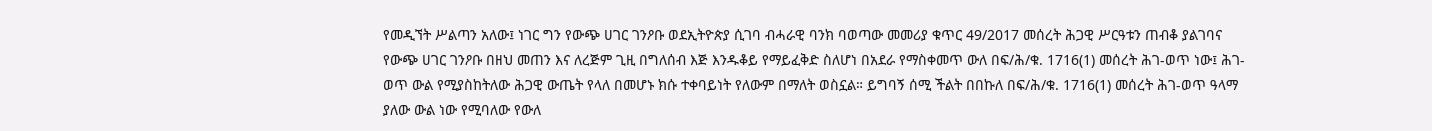የመዲኘት ሥልጣን አለው፤ ነገር ግን የውጭ ሀገር ገንዖቡ ወደኢትዮጵያ ሲገባ ብሓራዊ ባንክ ባወጣው መመሪያ ቁጥር 49/2017 መሰረት ሕጋዊ ሥርዓቱን ጠብቆ ያልገባና የውጭ ሀገር ገንዖቡ በዘህ መጠን እና ለረጅም ጊዚ በግለሰብ እጅ እንዱቆይ የማይፈቅድ ስለሆነ በአደራ የማስቀመጥ ውለ በፍ/ሕ/ቁ. 1716(1) መሰረት ሕገ-ወጥ ነው፤ ሕገ-ወጥ ውል የሚያስከትለው ሕጋዊ ውጤት የላለ በመሆኑ ክሱ ተቀባይነት የለውም በማለት ወስኗል። ይግባኝ ሰሚ ችልት በበኩለ በፍ/ሕ/ቁ. 1716(1) መሰረት ሕገ-ወጥ ዓላማ ያለው ውል ነው የሚባለው የውለ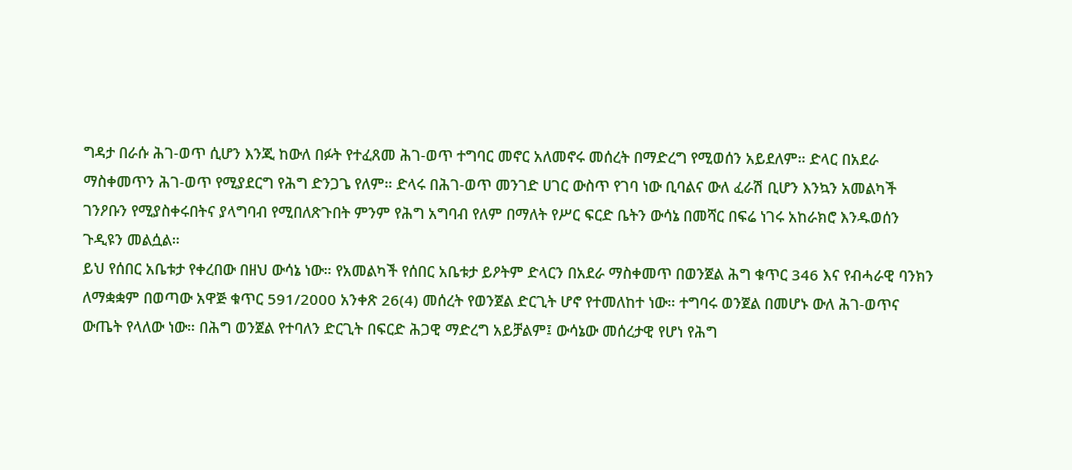ግዳታ በራሱ ሕገ-ወጥ ሲሆን እንጂ ከውለ በፉት የተፈጸመ ሕገ-ወጥ ተግባር መኖር አለመኖሩ መሰረት በማድረግ የሚወሰን አይደለም። ድላር በአደራ ማስቀመጥን ሕገ-ወጥ የሚያደርግ የሕግ ድንጋጌ የለም። ድላሩ በሕገ-ወጥ መንገድ ሀገር ውስጥ የገባ ነው ቢባልና ውለ ፈራሽ ቢሆን እንኳን አመልካች ገንዖቡን የሚያስቀሩበትና ያላግባብ የሚበለጽጉበት ምንም የሕግ አግባብ የለም በማለት የሥር ፍርድ ቤትን ውሳኔ በመሻር በፍሬ ነገሩ አከራክሮ እንዱወሰን ጉዲዩን መልሷል።
ይህ የሰበር አቤቱታ የቀረበው በዘህ ውሳኔ ነው። የአመልካች የሰበር አቤቱታ ይዖትም ድላርን በአደራ ማስቀመጥ በወንጀል ሕግ ቁጥር 346 እና የብሓራዊ ባንክን ለማቋቋም በወጣው አዋጅ ቁጥር 591/2000 አንቀጽ 26(4) መሰረት የወንጀል ድርጊት ሆኖ የተመለከተ ነው። ተግባሩ ወንጀል በመሆኑ ውለ ሕገ-ወጥና ውጤት የላለው ነው። በሕግ ወንጀል የተባለን ድርጊት በፍርድ ሕጋዊ ማድረግ አይቻልም፤ ውሳኔው መሰረታዊ የሆነ የሕግ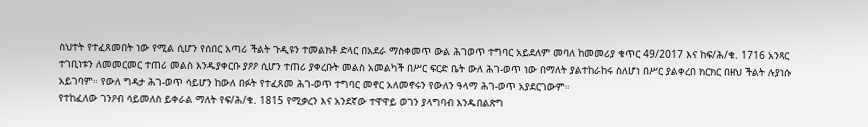ስህተት የተፈጸመበት ነው የሚል ሲሆን የሰበር አጣሪ ችልት ጉዲዩን ተመልክቶ ድላር በአደራ ማስቀመጥ ውል ሕገወጥ ተግባር አይደለም መባለ ከመመሪያ ቁጥር 49/2017 እና ከፍ/ሕ/ቁ. 1716 አንጻር ተገቢነቱን ለመመርመር ተጠሪ መልስ እንዱያቀርቡ ያዖዖ ሲሆን ተጠሪ ያቀረቡት መልስ አመልካች በሥር ፍርድ ቤት ውለ ሕገ-ወጥ ነው በማለት ያልተከራከሩ ስለሆነ በሥር ያልቀረበ ክርክር በዘህ ችልት ሉያነሱ አይገባም። የውለ ግዳታ ሕገ-ወጥ ሳይሆን ከውለ በፉት የተፈጸመ ሕገ-ወጥ ተግባር መኖር አለመኖሩን የውለን ዓላማ ሕገ-ወጥ አያደርገውም።
የተከፈለው ገንዖብ ሳይመለስ ይቀራል ማለት የፍ/ሕ/ቁ. 1815 የሚቃረን እና አንደኛው ተዋዋይ ወገን ያላግባብ እንዱበልጽግ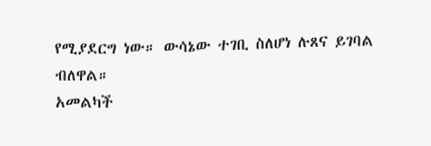የሚያደርግ ነው። ውሳኔው ተገቢ ስለሆነ ሉጸና ይገባል ብለዋል።
አመልካች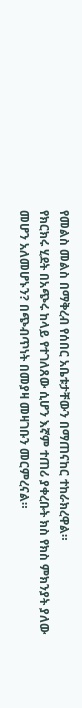የመልስ መልስ በማቅረብ የሰበር አቤቱታቸውን በማጠናከር ተከራክረዋል።
የክርክሩ ሂደት በአጭሩ ከላይ የተገለጸው ሲሆን እኛም ተጠሪ ያቀረቡት ክስ የክስ ምክንያት ያለው መሆን አለመሆኑን? በጭብጥነት በመያዛ መዛገቡን መርምረናል።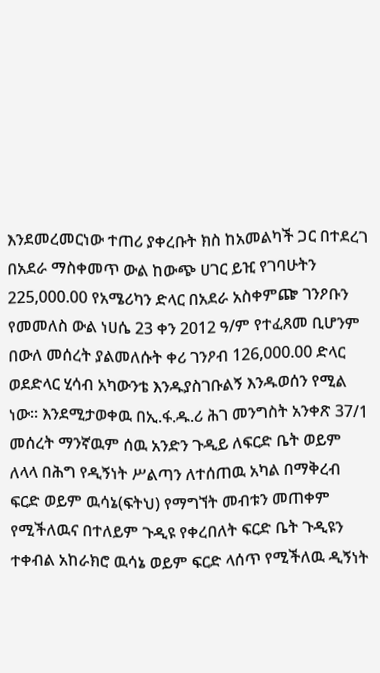እንደመረመርነው ተጠሪ ያቀረቡት ክስ ከአመልካች ጋር በተደረገ በአደራ ማስቀመጥ ውል ከውጭ ሀገር ይዢ የገባሁትን 225,000.00 የአሜሪካን ድላር በአደራ አስቀምጬ ገንዖቡን የመመለስ ውል ነሀሴ 23 ቀን 2012 ዓ/ም የተፈጸመ ቢሆንም በውለ መሰረት ያልመለሱት ቀሪ ገንዖብ 126,000.00 ድላር ወደድላር ሂሳብ አካውንቴ እንዱያስገቡልኝ እንዱወሰን የሚል ነው። እንደሚታወቀዉ በኢ.ፋ.ዱ.ሪ ሕገ መንግስት አንቀጽ 37/1 መሰረት ማንኛዉም ሰዉ አንድን ጉዲይ ለፍርድ ቤት ወይም ለላላ በሕግ የዲኝነት ሥልጣን ለተሰጠዉ አካል በማቅረብ ፍርድ ወይም ዉሳኔ(ፍትህ) የማግኘት መብቱን መጠቀም የሚችለዉና በተለይም ጉዲዩ የቀረበለት ፍርድ ቤት ጉዲዩን ተቀብል አከራክሮ ዉሳኔ ወይም ፍርድ ላሰጥ የሚችለዉ ዲኝነት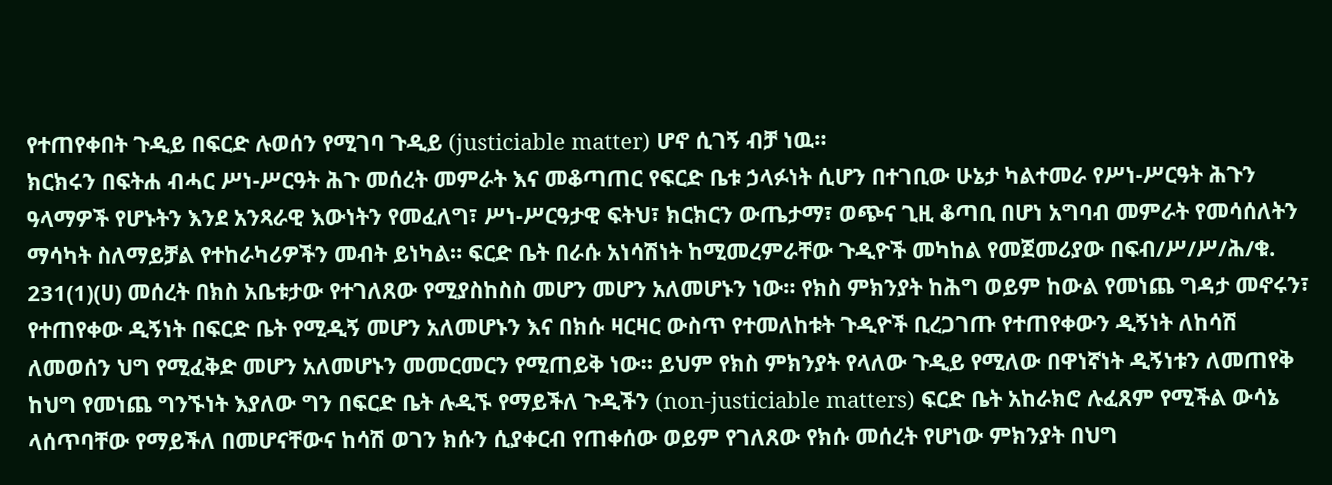የተጠየቀበት ጉዲይ በፍርድ ሉወሰን የሚገባ ጉዲይ (justiciable matter) ሆኖ ሲገኝ ብቻ ነዉ።
ክርክሩን በፍትሐ ብሓር ሥነ-ሥርዓት ሕጉ መሰረት መምራት እና መቆጣጠር የፍርድ ቤቱ ኃላፉነት ሲሆን በተገቢው ሁኔታ ካልተመራ የሥነ-ሥርዓት ሕጉን ዓላማዎች የሆኑትን እንደ አንጻራዊ እውነትን የመፈለግ፣ ሥነ-ሥርዓታዊ ፍትህ፣ ክርክርን ውጤታማ፣ ወጭና ጊዚ ቆጣቢ በሆነ አግባብ መምራት የመሳሰለትን ማሳካት ስለማይቻል የተከራካሪዎችን መብት ይነካል። ፍርድ ቤት በራሱ አነሳሽነት ከሚመረምራቸው ጉዲዮች መካከል የመጀመሪያው በፍብ/ሥ/ሥ/ሕ/ቁ. 231(1)(ሀ) መሰረት በክስ አቤቱታው የተገለጸው የሚያስከስስ መሆን መሆን አለመሆኑን ነው። የክስ ምክንያት ከሕግ ወይም ከውል የመነጨ ግዳታ መኖሩን፣ የተጠየቀው ዲኝነት በፍርድ ቤት የሚዲኝ መሆን አለመሆኑን እና በክሱ ዛርዛር ውስጥ የተመለከቱት ጉዲዮች ቢረጋገጡ የተጠየቀውን ዲኝነት ለከሳሽ ለመወሰን ህግ የሚፈቅድ መሆን አለመሆኑን መመርመርን የሚጠይቅ ነው። ይህም የክስ ምክንያት የላለው ጉዲይ የሚለው በዋነኛነት ዲኝነቱን ለመጠየቅ ከህግ የመነጨ ግንኙነት እያለው ግን በፍርድ ቤት ሉዲኙ የማይችለ ጉዲችን (non-justiciable matters) ፍርድ ቤት አከራክሮ ሉፈጸም የሚችል ውሳኔ ላሰጥባቸው የማይችለ በመሆናቸውና ከሳሽ ወገን ክሱን ሲያቀርብ የጠቀሰው ወይም የገለጸው የክሱ መሰረት የሆነው ምክንያት በህግ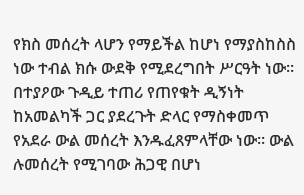የክስ መሰረት ላሆን የማይችል ከሆነ የማያስከስስ ነው ተብል ክሱ ውደቅ የሚደረግበት ሥርዓት ነው።
በተያዖው ጉዲይ ተጠሪ የጠየቁት ዲኝነት ከአመልካች ጋር ያደረጉት ድላር የማስቀመጥ የአደራ ውል መሰረት እንዱፈጸምላቸው ነው። ውል ሉመሰረት የሚገባው ሕጋዊ በሆነ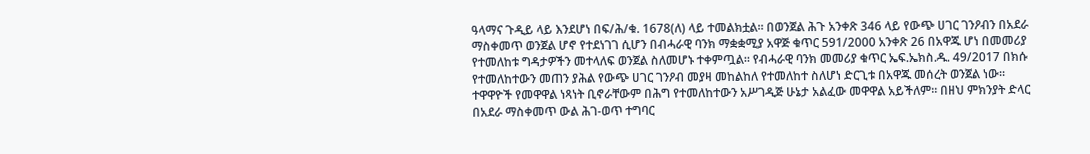ዓላማና ጉዲይ ላይ እንደሆነ በፍ/ሕ/ቁ. 1678(ለ) ላይ ተመልክቷል። በወንጀል ሕጉ አንቀጽ 346 ላይ የውጭ ሀገር ገንዖብን በአደራ ማስቀመጥ ወንጀል ሆኖ የተደነገገ ሲሆን በብሓራዊ ባንክ ማቋቋሚያ አዋጅ ቁጥር 591/2000 አንቀጽ 26 በአዋጁ ሆነ በመመሪያ የተመለከቱ ግዳታዎችን መተላለፍ ወንጀል ስለመሆኑ ተቀምጧል። የብሓራዊ ባንክ መመሪያ ቁጥር ኤፍ.ኤክስ.ዱ. 49/2017 በክሱ የተመለከተውን መጠን ያሕል የውጭ ሀገር ገንዖብ መያዛ መከልከለ የተመለከተ ስለሆነ ድርጊቱ በአዋጁ መሰረት ወንጀል ነው። ተዋዋዮች የመዋዋል ነጻነት ቢኖራቸውም በሕግ የተመለከተውን አሥገዲጅ ሁኔታ አልፈው መዋዋል አይችለም። በዘህ ምክንያት ድላር በአደራ ማስቀመጥ ውል ሕገ-ወጥ ተግባር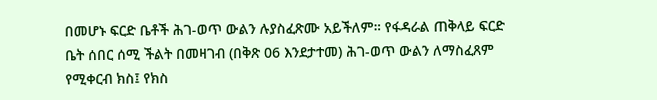በመሆኑ ፍርድ ቤቶች ሕገ-ወጥ ውልን ሉያስፈጽሙ አይችለም። የፋዳራል ጠቅላይ ፍርድ ቤት ሰበር ሰሚ ችልት በመዛገብ (በቅጽ 06 እንደታተመ) ሕገ-ወጥ ውልን ለማስፈጸም የሚቀርብ ክስ፤ የክስ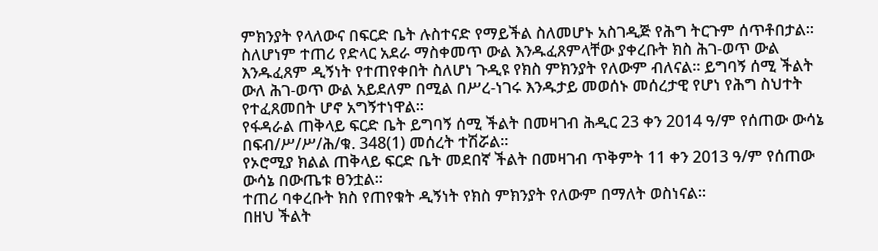ምክንያት የላለውና በፍርድ ቤት ሉስተናድ የማይችል ስለመሆኑ አስገዲጅ የሕግ ትርጉም ሰጥቶበታል። ስለሆነም ተጠሪ የድላር አደራ ማስቀመጥ ውል እንዱፈጸምላቸው ያቀረቡት ክስ ሕገ-ወጥ ውል እንዱፈጸም ዲኝነት የተጠየቀበት ስለሆነ ጉዲዩ የክስ ምክንያት የለውም ብለናል። ይግባኝ ሰሚ ችልት ውለ ሕገ-ወጥ ውል አይደለም በሚል በሥረ-ነገሩ እንዱታይ መወሰኑ መሰረታዊ የሆነ የሕግ ስህተት የተፈጸመበት ሆኖ አግኝተነዋል።
የፋዳራል ጠቅላይ ፍርድ ቤት ይግባኝ ሰሚ ችልት በመዛገብ ሕዲር 23 ቀን 2014 ዓ/ም የሰጠው ውሳኔ በፍብ/ሥ/ሥ/ሕ/ቁ. 348(1) መሰረት ተሽሯል።
የኦሮሚያ ክልል ጠቅላይ ፍርድ ቤት መደበኛ ችልት በመዛገብ ጥቅምት 11 ቀን 2013 ዓ/ም የሰጠው ውሳኔ በውጤቱ ፀንቷል።
ተጠሪ ባቀረቡት ክስ የጠየቁት ዲኝነት የክስ ምክንያት የለውም በማለት ወስነናል።
በዘህ ችልት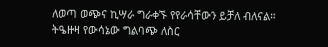ለወጣ ወጭና ኪሣራ ግራቀኙ የየራሳቸውን ይቻለ ብለናል።
ትዔዙዛ የውሳኔው ግልባጭ ለስር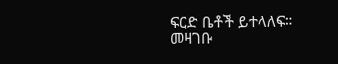ፍርድ ቤቶች ይተላለፍ።
መዛገቡ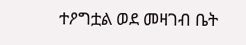ተዖግቷል ወደ መዛገብ ቤት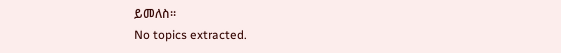ይመለስ።
No topics extracted.